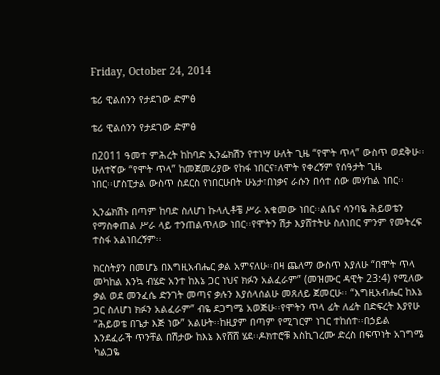Friday, October 24, 2014

ቴሪ ዊልሰንን የታደገው ድምፅ

ቴሪ ዊልሰንን የታደገው ድምፅ

በ2011 ዓመተ ምሕረት ከከባድ ኢንፌክሽን የተነሣ ሁለት ጊዜ “የሞት ጥላ” ውስጥ ወደቅሁ፡፡ሁለተኛው “የሞት ጥላ” ከመጀመሪያው የከፋ ነበርና፣ለሞት የቀረኝም የሰዓታት ጊዜ
ነበር፡፡ሆስፒታል ውስጥ ስደርስ የነበርሁበት ሁኔታ፣በነቃና ራሱን በሳተ ሰው መሃከል ነበር፡፡

ኢንፌክሽኑ በጣም ከባድ ስለሆነ ኩላሊቶቼ ሥራ አቁመው ነበር፡፡ልቤና ሳንባዬ ሕይወቴን የማስቀጠል ሥራ ላይ ተንጠልጥለው ነበር፡፡የሞትን ሽታ እያሸተትሁ ስለነበር ምንም የመትረፍ ተስፋ አልነበረኝም፡፡

ክርስትያን በመሆኔ በእግዚአብሔር ቃል አምናለሁ፡፡በዛ ጨለማ ውስጥ እያለሁ “በሞት ጥላ መካከል እንኳ ብሄድ አንተ ከእኔ ጋር ነህና ክፉን አልፈራም” (መዝሙር ዳዊት 23:4) የሚለው ቃል ወደ መንፈሴ ድንገት መጣና ቃሉን እያሰላሰልሁ መጸለይ ጀመርሁ፡፡ “እግዚአብሔር ከእኔ ጋር ስለሆነ ክፉን አልፈራም” ብዬ ደጋግሜ አወጅሁ፡፡የሞትን ጥላ ፊት ለፊት በድፍረት እያየሁ “ሕይወቴ በጌታ እጅ ነው” አልሁት፡፡ከዚያም በጣም የሚገርም ነገር ተከሰተ፡፡በኃይል እንደፈራች ጥንቸል በሽታው ከእኔ እየሸሸ ሄደ፡፡ዶክተሮቹ እስኪገረሙ ድረስ በፍጥነት አገግሜ ካልጋዬ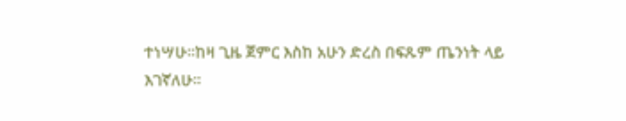ተነሣሁ፡፡ከዛ ጊዜ ጀምር እስከ አሁን ድረስ በፍጹም ጤንነት ላይ
እገኛለሁ፡፡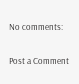No comments:

Post a Comment